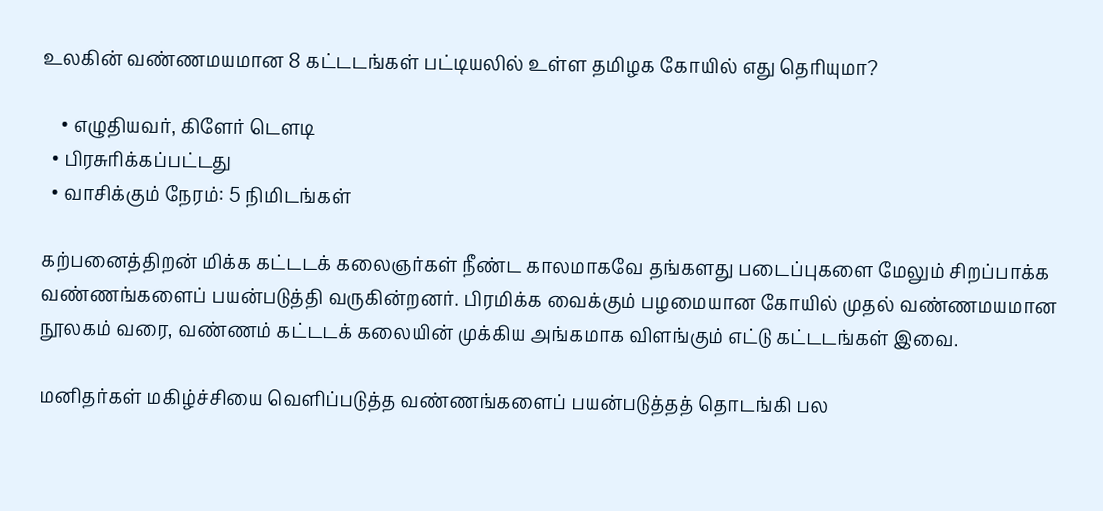உலகின் வண்ணமயமான 8 கட்டடங்கள் பட்டியலில் உள்ள தமிழக கோயில் எது தெரியுமா?

    • எழுதியவர், கிளேர் டௌடி
  • பிரசுரிக்கப்பட்டது
  • வாசிக்கும் நேரம்: 5 நிமிடங்கள்

கற்பனைத்திறன் மிக்க கட்டடக் கலைஞர்கள் நீண்ட காலமாகவே தங்களது படைப்புகளை மேலும் சிறப்பாக்க வண்ணங்களைப் பயன்படுத்தி வருகின்றனர். பிரமிக்க வைக்கும் பழமையான கோயில் முதல் வண்ணமயமான நூலகம் வரை, வண்ணம் கட்டடக் கலையின் முக்கிய அங்கமாக விளங்கும் எட்டு கட்டடங்கள் இவை.

மனிதர்கள் மகிழ்ச்சியை வெளிப்படுத்த வண்ணங்களைப் பயன்படுத்தத் தொடங்கி பல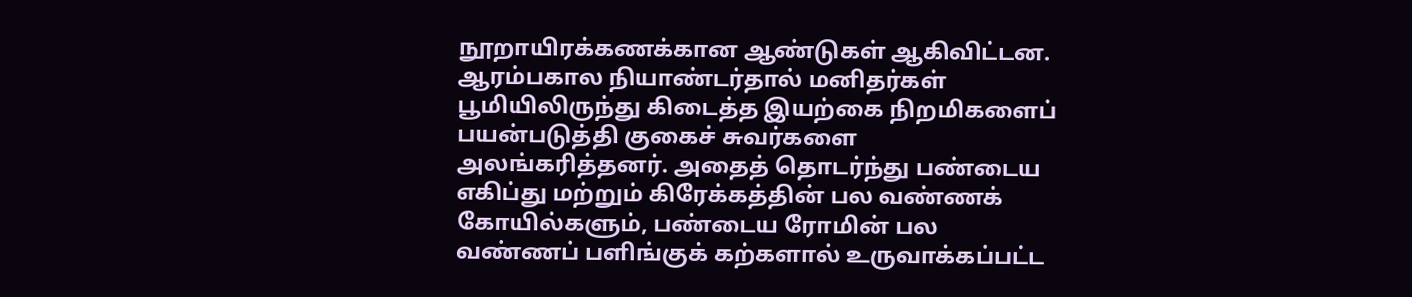நூறாயிரக்கணக்கான ஆண்டுகள் ஆகிவிட்டன. ஆரம்பகால நியாண்டர்தால் மனிதர்கள் பூமியிலிருந்து கிடைத்த இயற்கை நிறமிகளைப் பயன்படுத்தி குகைச் சுவர்களை அலங்கரித்தனர். அதைத் தொடர்ந்து பண்டைய எகிப்து மற்றும் கிரேக்கத்தின் பல வண்ணக் கோயில்களும், பண்டைய ரோமின் பல வண்ணப் பளிங்குக் கற்களால் உருவாக்கப்பட்ட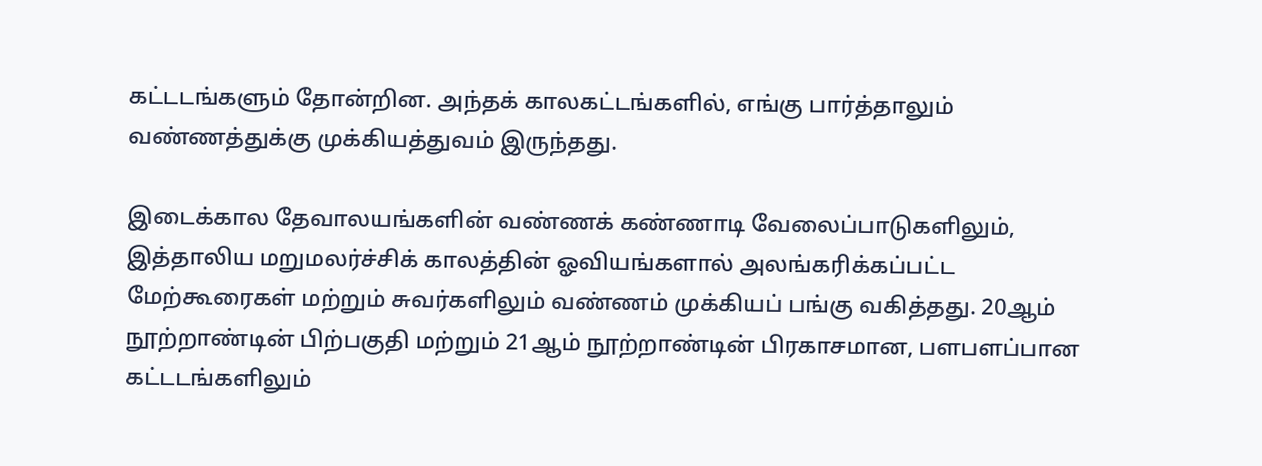கட்டடங்களும் தோன்றின. அந்தக் காலகட்டங்களில், எங்கு பார்த்தாலும் வண்ணத்துக்கு முக்கியத்துவம் இருந்தது.

இடைக்கால தேவாலயங்களின் வண்ணக் கண்ணாடி வேலைப்பாடுகளிலும், இத்தாலிய மறுமலர்ச்சிக் காலத்தின் ஓவியங்களால் அலங்கரிக்கப்பட்ட மேற்கூரைகள் மற்றும் சுவர்களிலும் வண்ணம் முக்கியப் பங்கு வகித்தது. 20ஆம் நூற்றாண்டின் பிற்பகுதி மற்றும் 21ஆம் நூற்றாண்டின் பிரகாசமான, பளபளப்பான கட்டடங்களிலும்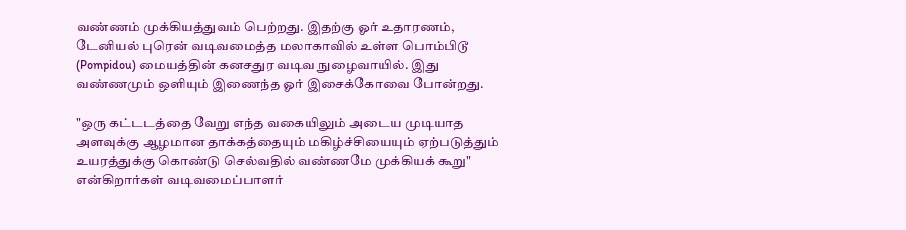வண்ணம் முக்கியத்துவம் பெற்றது. இதற்கு ஓர் உதாரணம், டேனியல் புரென் வடிவமைத்த மலாகாவில் உள்ள பொம்பிடூ (Pompidou) மையத்தின் கனசதுர வடிவ நுழைவாயில். இது வண்ணமும் ஒளியும் இணைந்த ஓர் இசைக்கோவை போன்றது.

"ஒரு கட்டடத்தை வேறு எந்த வகையிலும் அடைய முடியாத அளவுக்கு ஆழமான தாக்கத்தையும் மகிழ்ச்சியையும் ஏற்படுத்தும் உயரத்துக்கு கொண்டு செல்வதில் வண்ணமே முக்கியக் கூறு" என்கிறார்கள் வடிவமைப்பாளர்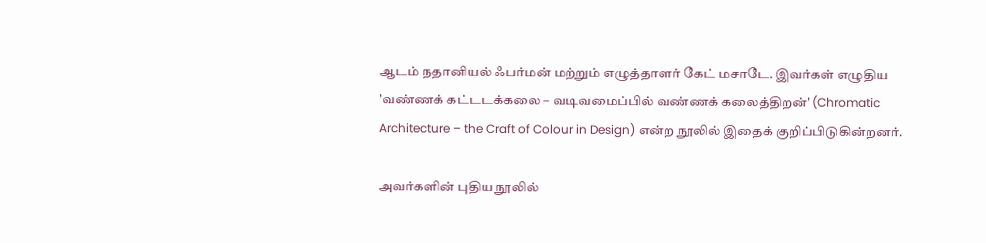ஆடம் நதானியல் ஃபர்மன் மற்றும் எழுத்தாளர் கேட் மசாடே. இவர்கள் எழுதிய 'வண்ணக் கட்டடக்கலை – வடிவமைப்பில் வண்ணக் கலைத்திறன்' (Chromatic Architecture – the Craft of Colour in Design) என்ற நூலில் இதைக் குறிப்பிடுகின்றனர்.

அவர்களின் புதிய நூலில்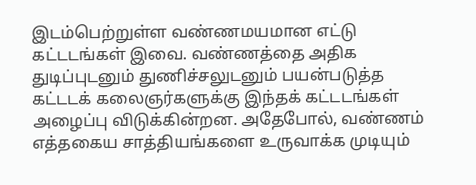இடம்பெற்றுள்ள வண்ணமயமான எட்டு கட்டடங்கள் இவை. வண்ணத்தை அதிக துடிப்புடனும் துணிச்சலுடனும் பயன்படுத்த கட்டடக் கலைஞர்களுக்கு இந்தக் கட்டடங்கள் அழைப்பு விடுக்கின்றன. அதேபோல், வண்ணம் எத்தகைய சாத்தியங்களை உருவாக்க முடியும்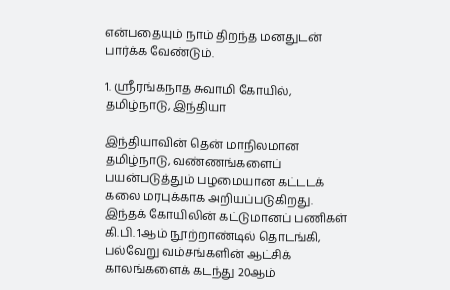என்பதையும் நாம் திறந்த மனதுடன் பார்க்க வேண்டும்.

1. ஸ்ரீரங்கநாத சுவாமி கோயில், தமிழ்நாடு, இந்தியா

இந்தியாவின் தென் மாநிலமான தமிழ்நாடு, வண்ணங்களைப் பயன்படுத்தும் பழமையான கட்டடக் கலை மரபுக்காக அறியப்படுகிறது. இந்தக் கோயிலின் கட்டுமானப் பணிகள் கி.பி. 1ஆம் நூற்றாண்டில் தொடங்கி, பல்வேறு வம்சங்களின் ஆட்சிக் காலங்களைக் கடந்து 20ஆம்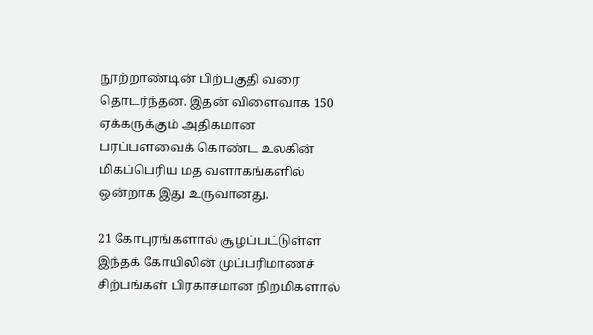நூற்றாண்டின் பிற்பகுதி வரை தொடர்ந்தன. இதன் விளைவாக 150 ஏக்கருக்கும் அதிகமான பரப்பளவைக் கொண்ட உலகின் மிகப்பெரிய மத வளாகங்களில் ஒன்றாக இது உருவானது.

21 கோபுரங்களால் சூழப்பட்டுள்ள இந்தக் கோயிலின் முப்பரிமாணச் சிற்பங்கள் பிரகாசமான நிறமிகளால்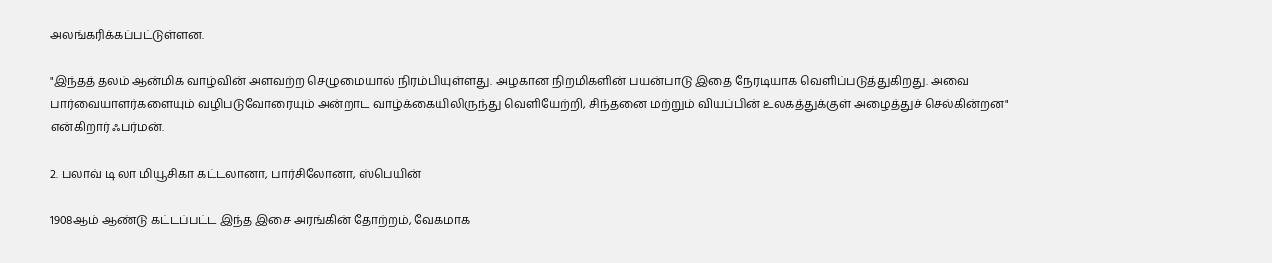அலங்கரிக்கப்பட்டுள்ளன.

"இந்தத் தலம் ஆன்மிக வாழ்வின் அளவற்ற செழுமையால் நிரம்பியுள்ளது. அழகான நிறமிகளின் பயன்பாடு இதை நேரடியாக வெளிப்படுத்துகிறது. அவை பார்வையாளர்களையும் வழிபடுவோரையும் அன்றாட வாழ்க்கையிலிருந்து வெளியேற்றி, சிந்தனை மற்றும் வியப்பின் உலகத்துக்குள் அழைத்துச் செல்கின்றன" என்கிறார் ஃபர்மன்.

2. பலாவ் டி லா மியூசிகா கட்டலானா, பார்சிலோனா, ஸ்பெயின்

1908ஆம் ஆண்டு கட்டப்பட்ட இந்த இசை அரங்கின் தோற்றம், வேகமாக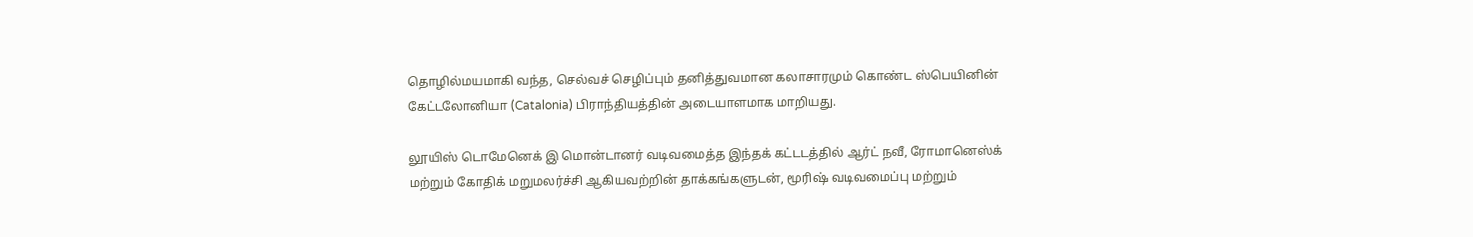தொழில்மயமாகி வந்த, செல்வச் செழிப்பும் தனித்துவமான கலாசாரமும் கொண்ட ஸ்பெயினின் கேட்டலோனியா (Catalonia) பிராந்தியத்தின் அடையாளமாக மாறியது.

லூயிஸ் டொமேனெக் இ மொன்டானர் வடிவமைத்த இந்தக் கட்டடத்தில் ஆர்ட் நவீ, ரோமானெஸ்க் மற்றும் கோதிக் மறுமலர்ச்சி ஆகியவற்றின் தாக்கங்களுடன், மூரிஷ் வடிவமைப்பு மற்றும்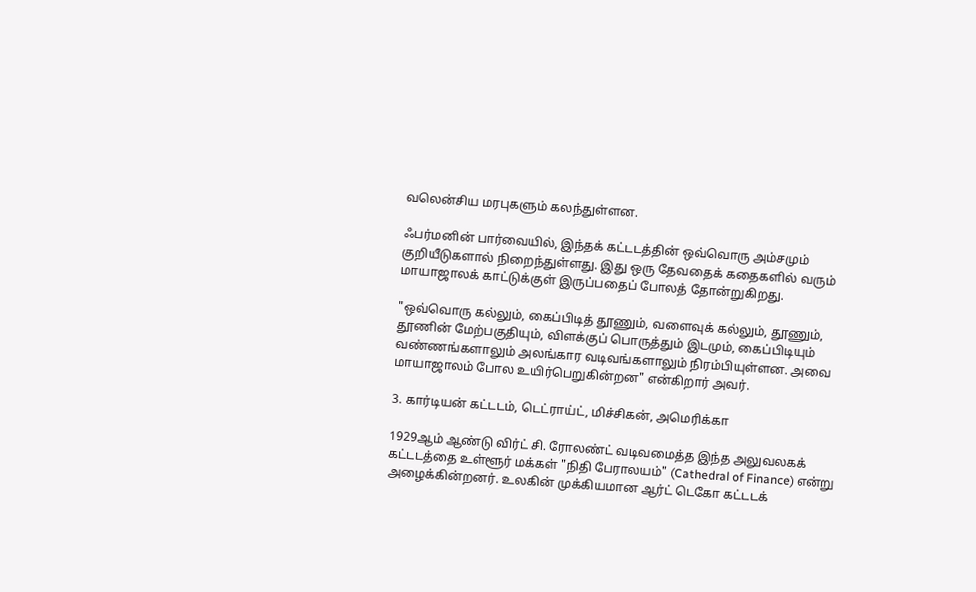வலென்சிய மரபுகளும் கலந்துள்ளன.

ஃபர்மனின் பார்வையில், இந்தக் கட்டடத்தின் ஒவ்வொரு அம்சமும் குறியீடுகளால் நிறைந்துள்ளது. இது ஒரு தேவதைக் கதைகளில் வரும் மாயாஜாலக் காட்டுக்குள் இருப்பதைப் போலத் தோன்றுகிறது.

"ஒவ்வொரு கல்லும், கைப்பிடித் தூணும், வளைவுக் கல்லும், தூணும், தூணின் மேற்பகுதியும், விளக்குப் பொருத்தும் இடமும், கைப்பிடியும் வண்ணங்களாலும் அலங்கார வடிவங்களாலும் நிரம்பியுள்ளன. அவை மாயாஜாலம் போல உயிர்பெறுகின்றன" என்கிறார் அவர்.

3. கார்டியன் கட்டடம், டெட்ராய்ட், மிச்சிகன், அமெரிக்கா

1929ஆம் ஆண்டு விர்ட் சி. ரோலண்ட் வடிவமைத்த இந்த அலுவலகக் கட்டடத்தை உள்ளூர் மக்கள் "நிதி பேராலயம்" (Cathedral of Finance) என்று அழைக்கின்றனர். உலகின் முக்கியமான ஆர்ட் டெகோ கட்டடக்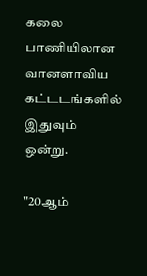கலை பாணியிலான வானளாவிய கட்டடங்களில் இதுவும் ஒன்று.

"20ஆம்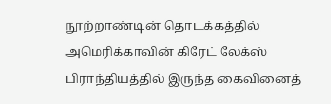நூற்றாண்டின் தொடக்கத்தில் அமெரிக்காவின் கிரேட் லேக்ஸ் பிராந்தியத்தில் இருந்த கைவினைத்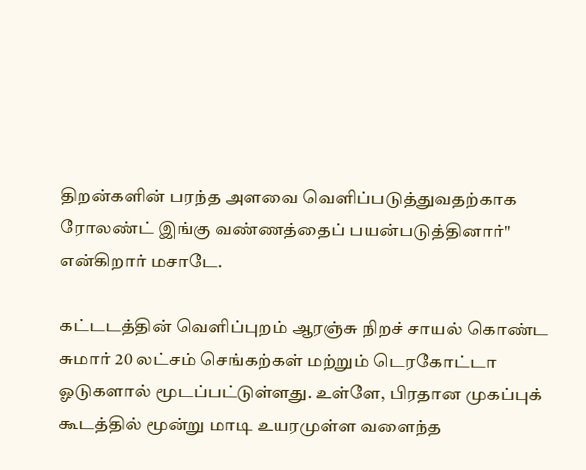திறன்களின் பரந்த அளவை வெளிப்படுத்துவதற்காக ரோலண்ட் இங்கு வண்ணத்தைப் பயன்படுத்தினார்" என்கிறார் மசாடே.

கட்டடத்தின் வெளிப்புறம் ஆரஞ்சு நிறச் சாயல் கொண்ட சுமார் 20 லட்சம் செங்கற்கள் மற்றும் டெரகோட்டா ஓடுகளால் மூடப்பட்டுள்ளது. உள்ளே, பிரதான முகப்புக் கூடத்தில் மூன்று மாடி உயரமுள்ள வளைந்த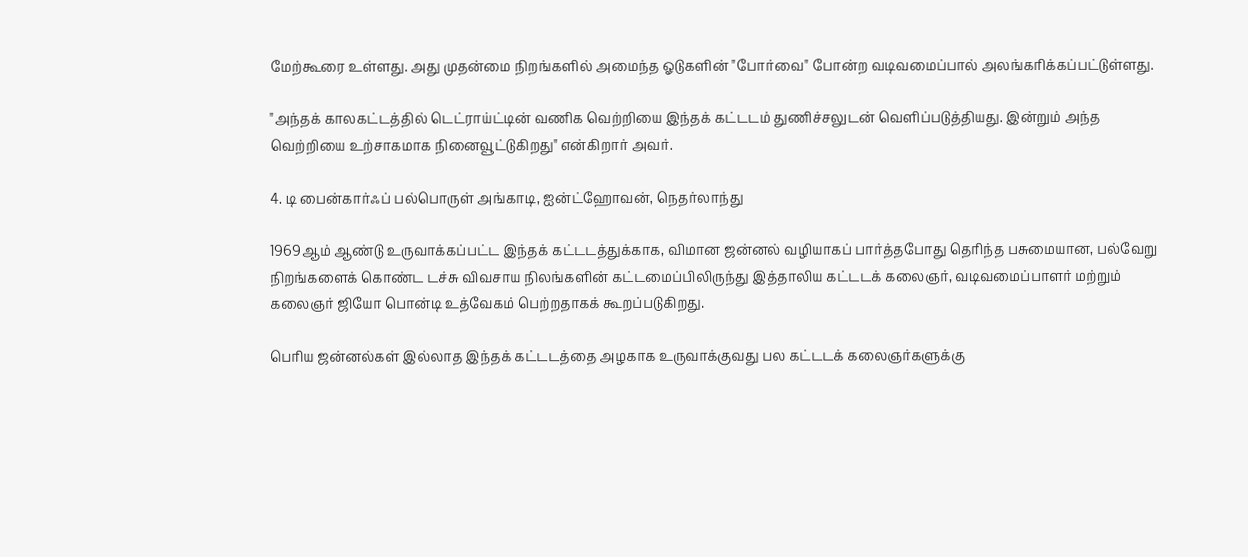மேற்கூரை உள்ளது. அது முதன்மை நிறங்களில் அமைந்த ஓடுகளின் "போர்வை" போன்ற வடிவமைப்பால் அலங்கரிக்கப்பட்டுள்ளது.

"அந்தக் காலகட்டத்தில் டெட்ராய்ட்டின் வணிக வெற்றியை இந்தக் கட்டடம் துணிச்சலுடன் வெளிப்படுத்தியது. இன்றும் அந்த வெற்றியை உற்சாகமாக நினைவூட்டுகிறது" என்கிறார் அவர்.

4. டி பைன்கார்ஃப் பல்பொருள் அங்காடி, ஐன்ட்ஹோவன், நெதர்லாந்து

1969ஆம் ஆண்டு உருவாக்கப்பட்ட இந்தக் கட்டடத்துக்காக, விமான ஜன்னல் வழியாகப் பார்த்தபோது தெரிந்த பசுமையான, பல்வேறு நிறங்களைக் கொண்ட டச்சு விவசாய நிலங்களின் கட்டமைப்பிலிருந்து இத்தாலிய கட்டடக் கலைஞர், வடிவமைப்பாளர் மற்றும் கலைஞர் ஜியோ பொன்டி உத்வேகம் பெற்றதாகக் கூறப்படுகிறது.

பெரிய ஜன்னல்கள் இல்லாத இந்தக் கட்டடத்தை அழகாக உருவாக்குவது பல கட்டடக் கலைஞர்களுக்கு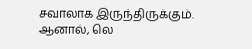சவாலாக இருந்திருக்கும். ஆனால், லெ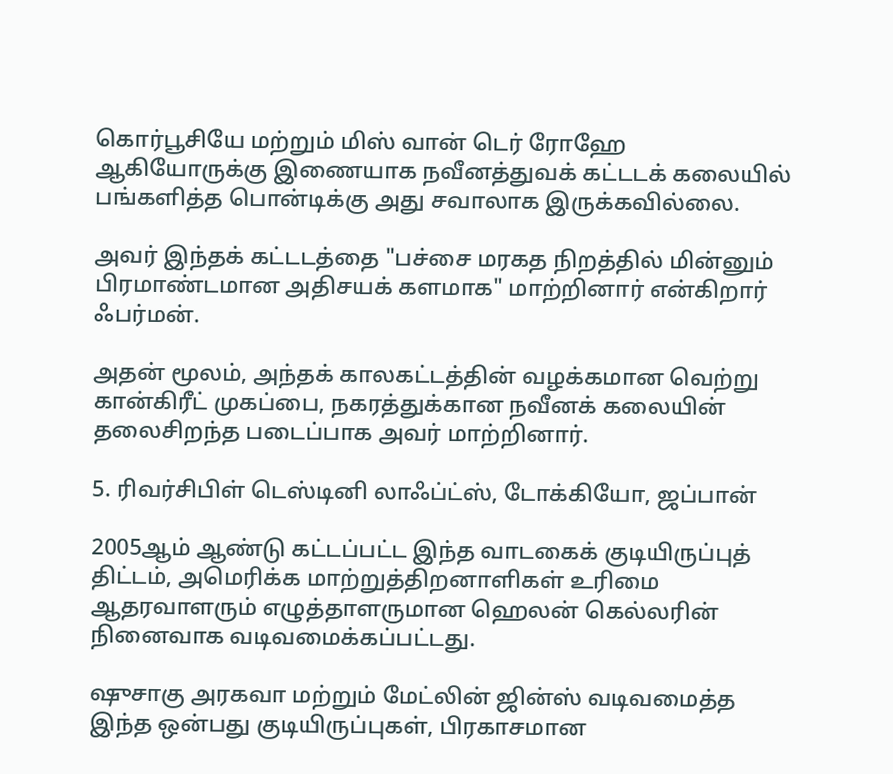கொர்பூசியே மற்றும் மிஸ் வான் டெர் ரோஹே ஆகியோருக்கு இணையாக நவீனத்துவக் கட்டடக் கலையில் பங்களித்த பொன்டிக்கு அது சவாலாக இருக்கவில்லை.

அவர் இந்தக் கட்டடத்தை "பச்சை மரகத நிறத்தில் மின்னும் பிரமாண்டமான அதிசயக் களமாக" மாற்றினார் என்கிறார் ஃபர்மன்.

அதன் மூலம், அந்தக் காலகட்டத்தின் வழக்கமான வெற்று கான்கிரீட் முகப்பை, நகரத்துக்கான நவீனக் கலையின் தலைசிறந்த படைப்பாக அவர் மாற்றினார்.

5. ரிவர்சிபிள் டெஸ்டினி லாஃப்ட்ஸ், டோக்கியோ, ஜப்பான்

2005ஆம் ஆண்டு கட்டப்பட்ட இந்த வாடகைக் குடியிருப்புத் திட்டம், அமெரிக்க மாற்றுத்திறனாளிகள் உரிமை ஆதரவாளரும் எழுத்தாளருமான ஹெலன் கெல்லரின் நினைவாக வடிவமைக்கப்பட்டது.

ஷுசாகு அரகவா மற்றும் மேட்லின் ஜின்ஸ் வடிவமைத்த இந்த ஒன்பது குடியிருப்புகள், பிரகாசமான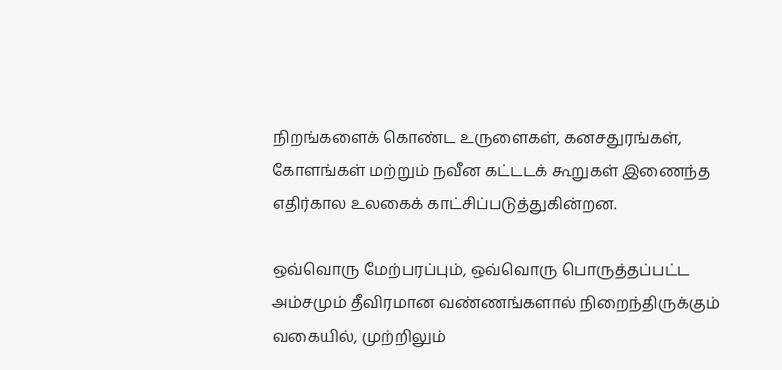நிறங்களைக் கொண்ட உருளைகள், கனசதுரங்கள், கோளங்கள் மற்றும் நவீன கட்டடக் கூறுகள் இணைந்த எதிர்கால உலகைக் காட்சிப்படுத்துகின்றன.

ஒவ்வொரு மேற்பரப்பும், ஒவ்வொரு பொருத்தப்பட்ட அம்சமும் தீவிரமான வண்ணங்களால் நிறைந்திருக்கும் வகையில், முற்றிலும்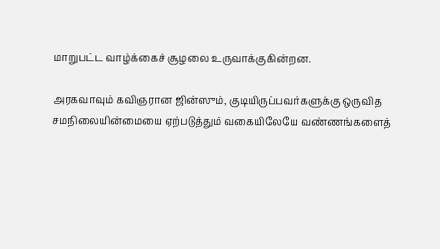மாறுபட்ட வாழ்க்கைச் சூழலை உருவாக்குகின்றன.

அரகவாவும் கவிஞரான ஜின்ஸும், குடியிருப்பவர்களுக்கு ஒருவித சமநிலையின்மையை ஏற்படுத்தும் வகையிலேயே வண்ணங்களைத்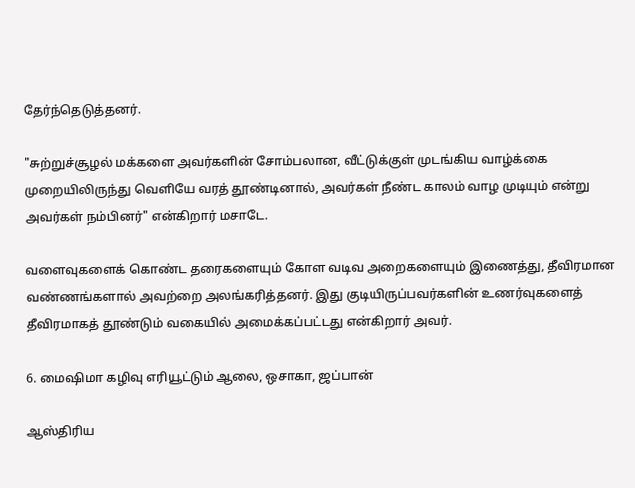தேர்ந்தெடுத்தனர்.

"சுற்றுச்சூழல் மக்களை அவர்களின் சோம்பலான, வீட்டுக்குள் முடங்கிய வாழ்க்கை முறையிலிருந்து வெளியே வரத் தூண்டினால், அவர்கள் நீண்ட காலம் வாழ முடியும் என்று அவர்கள் நம்பினர்" என்கிறார் மசாடே.

வளைவுகளைக் கொண்ட தரைகளையும் கோள வடிவ அறைகளையும் இணைத்து, தீவிரமான வண்ணங்களால் அவற்றை அலங்கரித்தனர். இது குடியிருப்பவர்களின் உணர்வுகளைத் தீவிரமாகத் தூண்டும் வகையில் அமைக்கப்பட்டது என்கிறார் அவர்.

6. மைஷிமா கழிவு எரியூட்டும் ஆலை, ஒசாகா, ஜப்பான்

ஆஸ்திரிய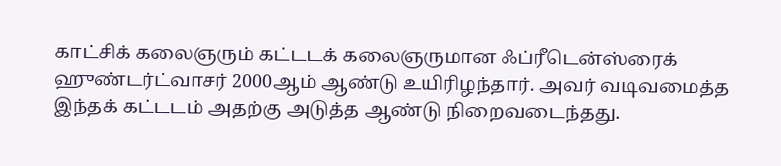காட்சிக் கலைஞரும் கட்டடக் கலைஞருமான ஃப்ரீடென்ஸ்ரைக் ஹுண்டர்ட்வாசர் 2000ஆம் ஆண்டு உயிரிழந்தார். அவர் வடிவமைத்த இந்தக் கட்டடம் அதற்கு அடுத்த ஆண்டு நிறைவடைந்தது.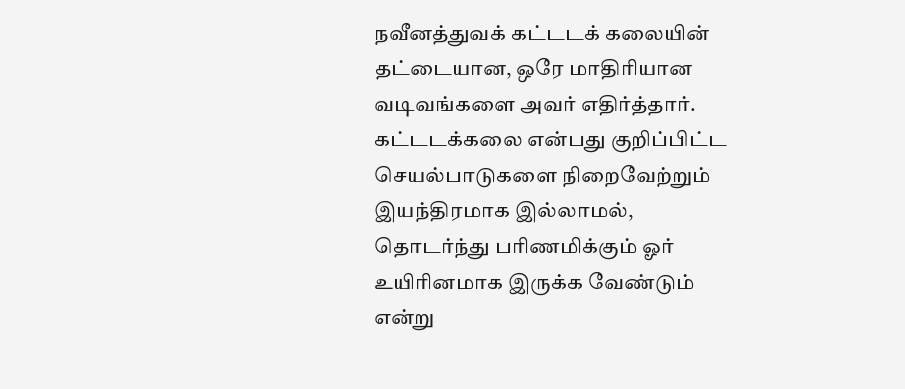நவீனத்துவக் கட்டடக் கலையின் தட்டையான, ஒரே மாதிரியான வடிவங்களை அவர் எதிர்த்தார். கட்டடக்கலை என்பது குறிப்பிட்ட செயல்பாடுகளை நிறைவேற்றும் இயந்திரமாக இல்லாமல், தொடர்ந்து பரிணமிக்கும் ஓர் உயிரினமாக இருக்க வேண்டும் என்று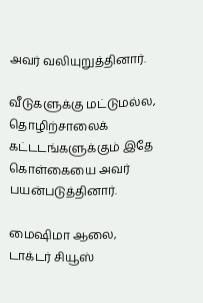அவர் வலியுறுத்தினார்.

வீடுகளுக்கு மட்டுமல்ல, தொழிற்சாலைக் கட்டடங்களுக்கும் இதே கொள்கையை அவர் பயன்படுத்தினார்.

மைஷிமா ஆலை, டாக்டர் சியூஸ்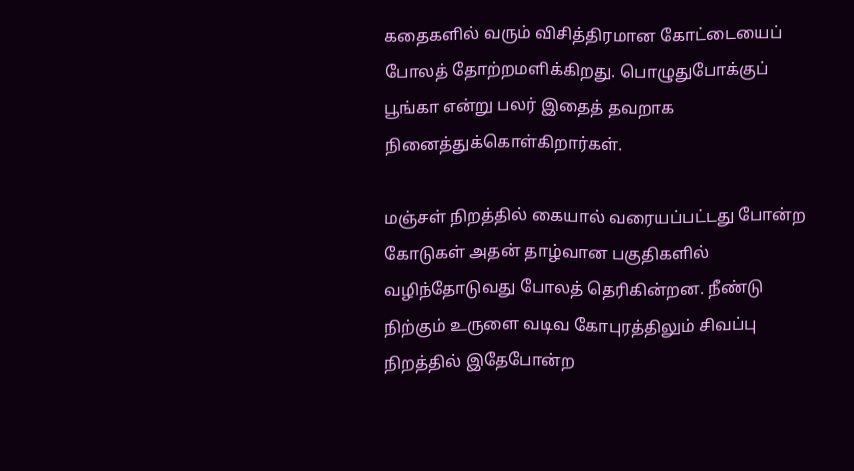கதைகளில் வரும் விசித்திரமான கோட்டையைப் போலத் தோற்றமளிக்கிறது. பொழுதுபோக்குப் பூங்கா என்று பலர் இதைத் தவறாக நினைத்துக்கொள்கிறார்கள்.

மஞ்சள் நிறத்தில் கையால் வரையப்பட்டது போன்ற கோடுகள் அதன் தாழ்வான பகுதிகளில் வழிந்தோடுவது போலத் தெரிகின்றன. நீண்டு நிற்கும் உருளை வடிவ கோபுரத்திலும் சிவப்பு நிறத்தில் இதேபோன்ற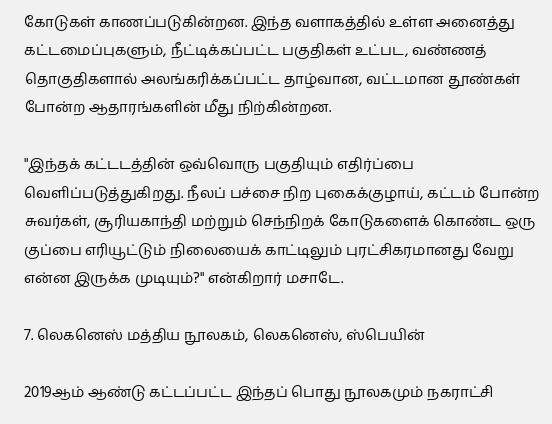கோடுகள் காணப்படுகின்றன. இந்த வளாகத்தில் உள்ள அனைத்து கட்டமைப்புகளும், நீட்டிக்கப்பட்ட பகுதிகள் உட்பட, வண்ணத் தொகுதிகளால் அலங்கரிக்கப்பட்ட தாழ்வான, வட்டமான தூண்கள் போன்ற ஆதாரங்களின் மீது நிற்கின்றன.

"இந்தக் கட்டடத்தின் ஒவ்வொரு பகுதியும் எதிர்ப்பை வெளிப்படுத்துகிறது. நீலப் பச்சை நிற புகைக்குழாய், கட்டம் போன்ற சுவர்கள், சூரியகாந்தி மற்றும் செந்நிறக் கோடுகளைக் கொண்ட ஒரு குப்பை எரியூட்டும் நிலையைக் காட்டிலும் புரட்சிகரமானது வேறு என்ன இருக்க முடியும்?" என்கிறார் மசாடே.

7. லெகனெஸ் மத்திய நூலகம், லெகனெஸ், ஸ்பெயின்

2019ஆம் ஆண்டு கட்டப்பட்ட இந்தப் பொது நூலகமும் நகராட்சி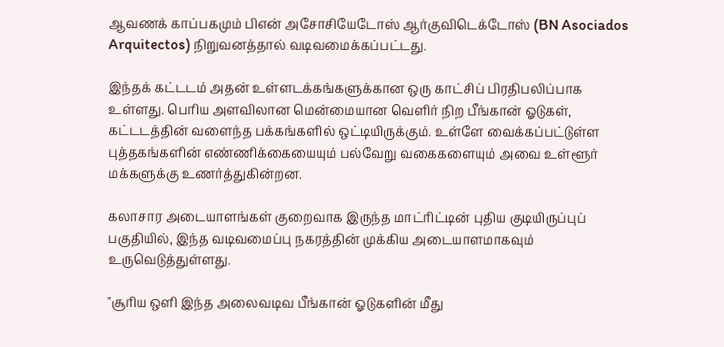ஆவணக் காப்பகமும் பிஎன் அசோசியேடோஸ் ஆர்குவிடெக்டோஸ் (BN Asociados Arquitectos) நிறுவனத்தால் வடிவமைக்கப்பட்டது.

இந்தக் கட்டடம் அதன் உள்ளடக்கங்களுக்கான ஒரு காட்சிப் பிரதிபலிப்பாக உள்ளது. பெரிய அளவிலான மென்மையான வெளிர் நிற பீங்கான் ஓடுகள், கட்டடத்தின் வளைந்த பக்கங்களில் ஒட்டியிருக்கும். உள்ளே வைக்கப்பட்டுள்ள புத்தகங்களின் எண்ணிக்கையையும் பல்வேறு வகைகளையும் அவை உள்ளூர் மக்களுக்கு உணர்த்துகின்றன.

கலாசார அடையாளங்கள் குறைவாக இருந்த மாட்ரிட்டின் புதிய குடியிருப்புப் பகுதியில், இந்த வடிவமைப்பு நகரத்தின் முக்கிய அடையாளமாகவும் உருவெடுத்துள்ளது.

"சூரிய ஒளி இந்த அலைவடிவ பீங்கான் ஓடுகளின் மீது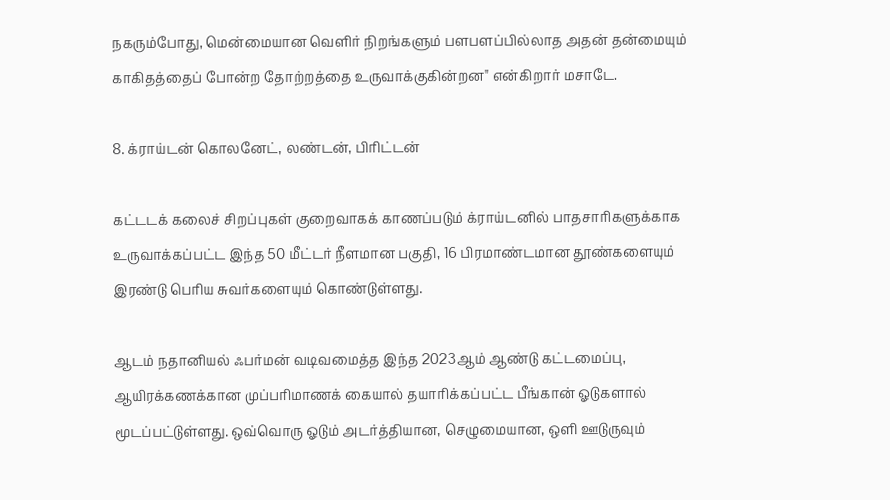நகரும்போது, மென்மையான வெளிர் நிறங்களும் பளபளப்பில்லாத அதன் தன்மையும் காகிதத்தைப் போன்ற தோற்றத்தை உருவாக்குகின்றன" என்கிறார் மசாடே.

8. க்ராய்டன் கொலனேட், லண்டன், பிரிட்டன்

கட்டடக் கலைச் சிறப்புகள் குறைவாகக் காணப்படும் க்ராய்டனில் பாதசாரிகளுக்காக உருவாக்கப்பட்ட இந்த 50 மீட்டர் நீளமான பகுதி, 16 பிரமாண்டமான தூண்களையும் இரண்டு பெரிய சுவர்களையும் கொண்டுள்ளது.

ஆடம் நதானியல் ஃபர்மன் வடிவமைத்த இந்த 2023ஆம் ஆண்டு கட்டமைப்பு, ஆயிரக்கணக்கான முப்பரிமாணக் கையால் தயாரிக்கப்பட்ட பீங்கான் ஓடுகளால் மூடப்பட்டுள்ளது. ஒவ்வொரு ஓடும் அடர்த்தியான, செழுமையான, ஒளி ஊடுருவும்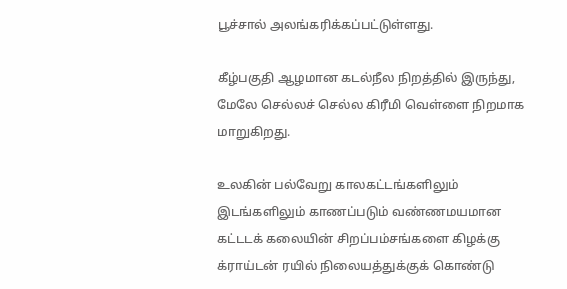பூச்சால் அலங்கரிக்கப்பட்டுள்ளது.

கீழ்பகுதி ஆழமான கடல்நீல நிறத்தில் இருந்து, மேலே செல்லச் செல்ல கிரீமி வெள்ளை நிறமாக மாறுகிறது.

உலகின் பல்வேறு காலகட்டங்களிலும் இடங்களிலும் காணப்படும் வண்ணமயமான கட்டடக் கலையின் சிறப்பம்சங்களை கிழக்கு க்ராய்டன் ரயில் நிலையத்துக்குக் கொண்டு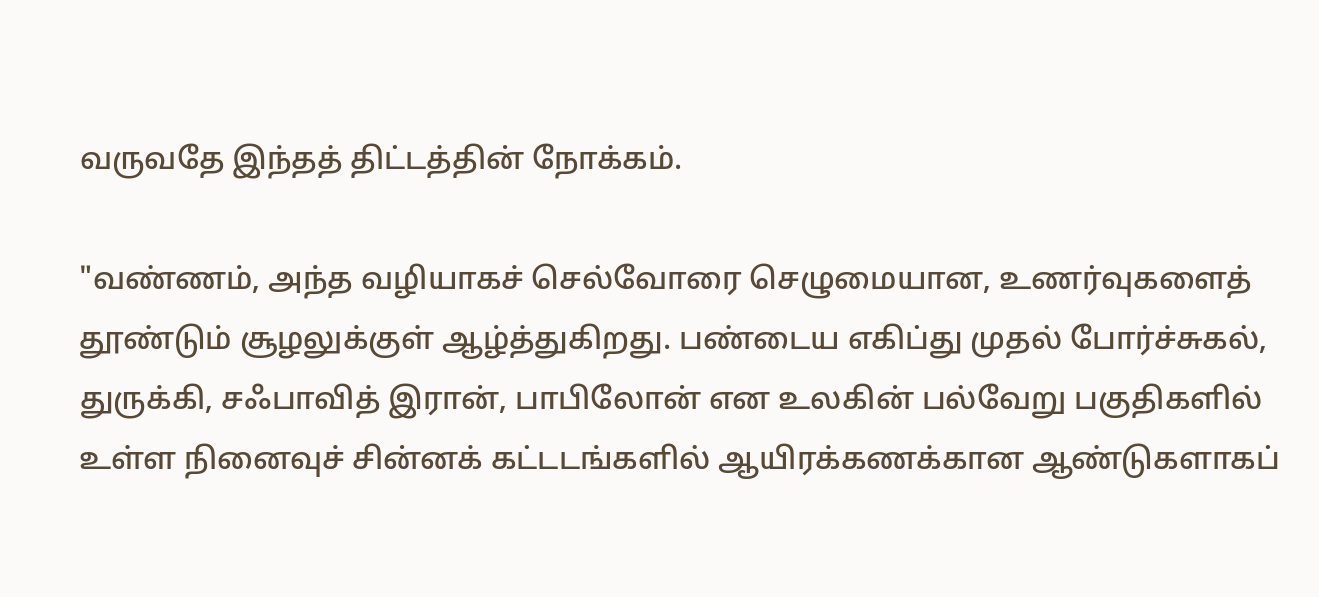வருவதே இந்தத் திட்டத்தின் நோக்கம்.

"வண்ணம், அந்த வழியாகச் செல்வோரை செழுமையான, உணர்வுகளைத் தூண்டும் சூழலுக்குள் ஆழ்த்துகிறது. பண்டைய எகிப்து முதல் போர்ச்சுகல், துருக்கி, சஃபாவித் இரான், பாபிலோன் என உலகின் பல்வேறு பகுதிகளில் உள்ள நினைவுச் சின்னக் கட்டடங்களில் ஆயிரக்கணக்கான ஆண்டுகளாகப்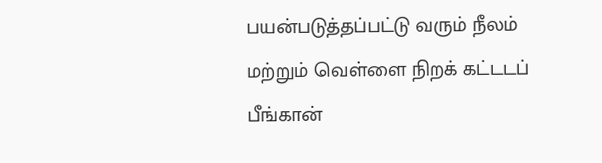பயன்படுத்தப்பட்டு வரும் நீலம் மற்றும் வெள்ளை நிறக் கட்டடப் பீங்கான்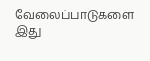வேலைப்பாடுகளை இது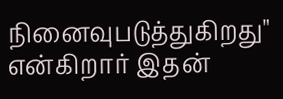நினைவுபடுத்துகிறது" என்கிறார் இதன்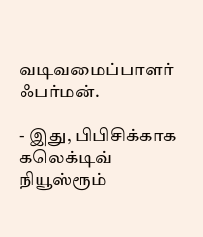வடிவமைப்பாளர் ஃபர்மன்.

- இது, பிபிசிக்காக கலெக்டிவ் நியூஸ்ரூம்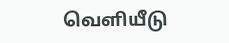வெளியீடு